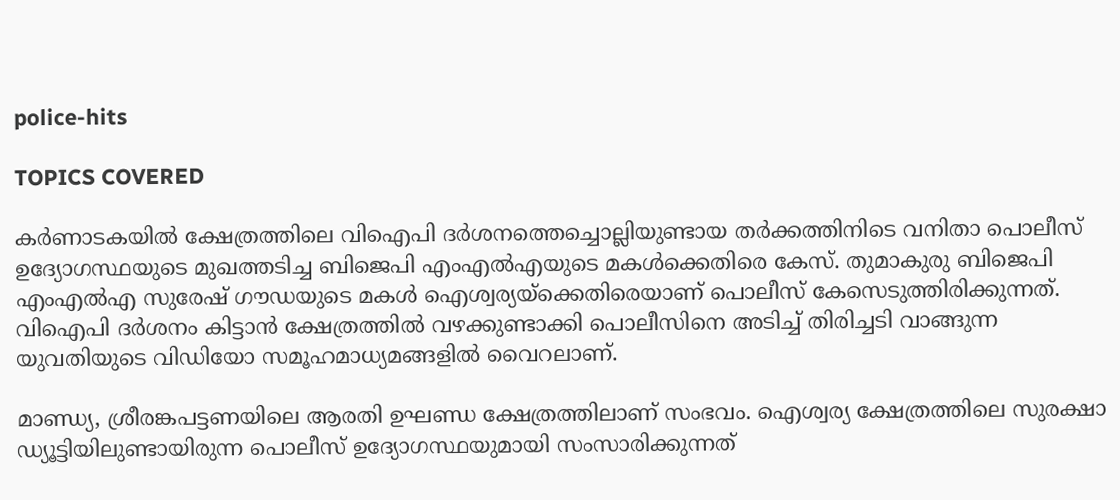police-hits

TOPICS COVERED

കര്‍ണാടകയില്‍ ക്ഷേത്രത്തിലെ വിഐപി ദർശനത്തെച്ചൊല്ലിയുണ്ടായ തർക്കത്തിനിടെ വനിതാ പൊലീസ് ഉദ്യോഗസ്ഥയുടെ മുഖത്തടിച്ച ബിജെപി എംഎൽഎയുടെ മകള്‍ക്കെതിരെ കേസ്. തുമാകുരു ബിജെപി എംഎൽഎ സുരേഷ് ഗൗഡയുടെ മകൾ ഐശ്വര്യയ്‌ക്കെതിരെയാണ് പൊലീസ് കേസെടുത്തിരിക്കുന്നത്. വിഐപി ദര്‍ശനം കിട്ടാന്‍ ക്ഷേത്രത്തില്‍ വഴക്കുണ്ടാക്കി പൊലീസിനെ അടിച്ച് തിരിച്ചടി വാങ്ങുന്ന യുവതിയുടെ വിഡിയോ സമൂഹമാധ്യമങ്ങളില്‍ വൈറലാണ്.

മാണ്ഡ്യ, ശ്രീരങ്കപട്ടണയിലെ ആരതി ഉഘണ്ഡ ക്ഷേത്രത്തിലാണ് സംഭവം. ഐശ്വര്യ ക്ഷേത്രത്തിലെ സുരക്ഷാ ഡ്യൂട്ടിയിലുണ്ടായിരുന്ന പൊലീസ് ഉദ്യോഗസ്ഥയുമായി സംസാരിക്കുന്നത്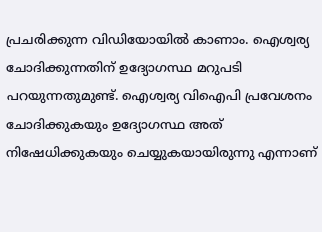പ്രചരിക്കുന്ന വിഡിയോയില്‍ കാണാം. ഐശ്വര്യ ചോദിക്കുന്നതിന് ഉദ്യോഗസ്ഥ മറുപടി പറയുന്നതുമുണ്ട്. ഐശ്വര്യ വിഐപി പ്രവേശനം ചോദിക്കുകയും ഉദ്യോഗസ്ഥ അത് നിഷേധിക്കുകയും ചെയ്യുകയായിരുന്നു എന്നാണ്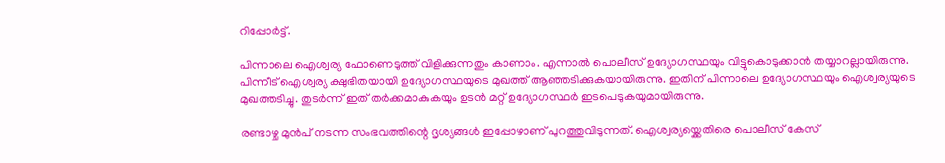റിപ്പോര്‍ട്ട്.

പിന്നാലെ ഐശ്വര്യ ഫോണെടുത്ത് വിളിക്കുന്നതും കാണാം. എന്നാല്‍ പൊലീസ് ഉദ്യോഗസ്ഥയും വിട്ടുകൊടുക്കാന്‍ തയ്യാറല്ലായിരുന്നു. പിന്നീട് ഐശ്വര്യ ക്ഷുഭിതയായി ഉദ്യോഗസ്ഥയുടെ മുഖത്ത് ആഞ്ഞടിക്കുകയായിരുന്നു. ഇതിന് പിന്നാലെ ഉദ്യോഗസ്ഥയും ഐശ്വര്യയുടെ മുഖത്തടിച്ചു. തുടര്‍ന്ന് ഇത് തര്‍ക്കമാകുകയും ഉടന്‍ മറ്റ് ഉദ്യോഗസ്ഥര്‍ ഇടപെടുകയുമായിരുന്നു.

രണ്ടാഴ്ച മുൻപ് നടന്ന സംഭവത്തിന്റെ ദൃശ്യങ്ങൾ ഇപ്പോഴാണ് പുറത്തുവിടുന്നത്. ഐശ്വര്യയ്ക്കെതിരെ പൊലീസ് കേസ്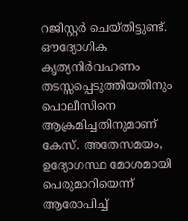റജിസ്റ്റര്‍ ചെയ്തിട്ടുണ്ട്. ഔദ്യോഗിക കൃത്യനിർവഹണം തടസ്സപ്പെടുത്തിയതിനും പൊലീസിനെ ആക്രമിച്ചതിനുമാണ് കേസ്. അതേസമയം, ഉദ്യോഗസ്ഥ മോശമായി പെരുമാറിയെന്ന് ആരോപിച്ച്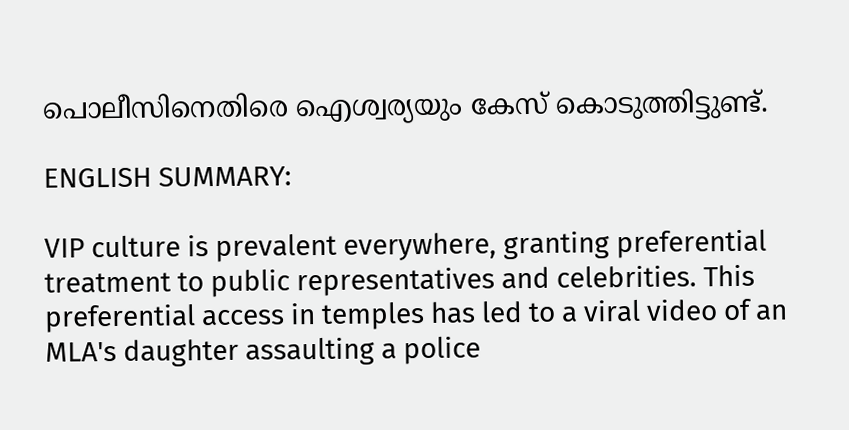പൊലീസിനെതിരെ ഐശ്വര്യയും കേസ് കൊടുത്തിട്ടുണ്ട്.

ENGLISH SUMMARY:

VIP culture is prevalent everywhere, granting preferential treatment to public representatives and celebrities. This preferential access in temples has led to a viral video of an MLA's daughter assaulting a police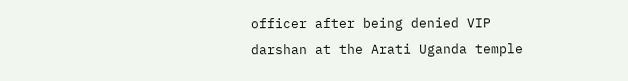officer after being denied VIP darshan at the Arati Uganda temple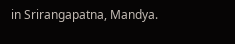in Srirangapatna, Mandya.